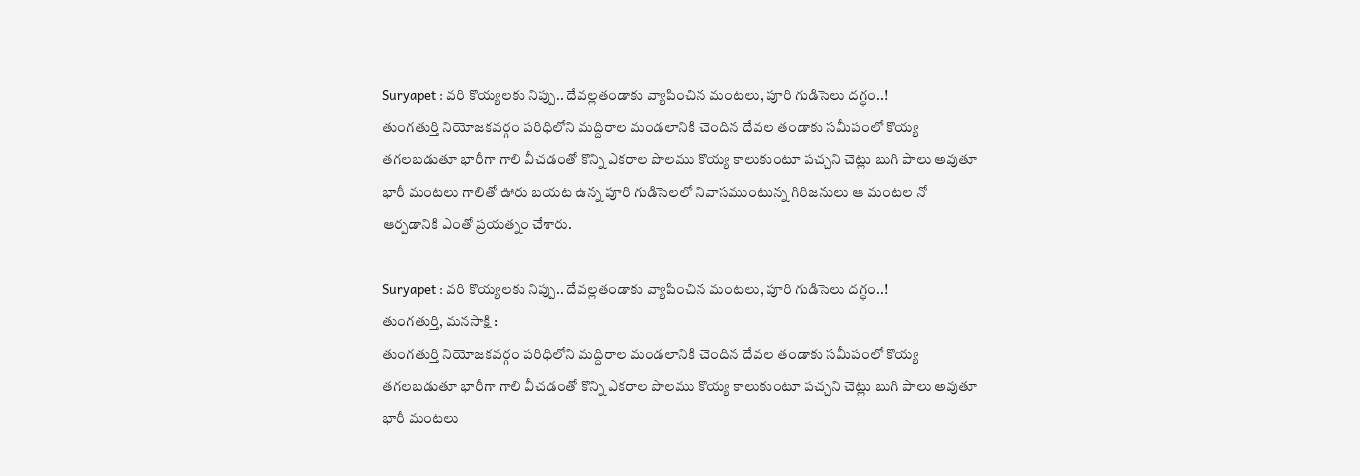Suryapet : వరి కొయ్యలకు నిప్పు.. దేవల్లతండాకు వ్యాపించిన మంటలు, పూరి గుడిసెలు దగ్ధం..!
తుంగతుర్తి నియోజకవర్గం పరిధిలోని మద్దిరాల మండలానికి చెందిన దేవల తండాకు సమీపంలో కొయ్య తగలబడుతూ భారీగా గాలి వీచడంతో కొన్ని ఎకరాల పొలము కొయ్య కాలుకుంటూ పచ్చని చెట్లు బుగి పాలు అవుతూ భారీ మంటలు గాలితో ఊరు బయట ఉన్న పూరి గుడిసెలలో నివాసముంటున్న గిరిజనులు ఆ మంటల నో ఆర్పడానికి ఎంతో ప్రయత్నం చేశారు.

Suryapet : వరి కొయ్యలకు నిప్పు.. దేవల్లతండాకు వ్యాపించిన మంటలు, పూరి గుడిసెలు దగ్ధం..!
తుంగతుర్తి, మనసాక్షి :
తుంగతుర్తి నియోజకవర్గం పరిధిలోని మద్దిరాల మండలానికి చెందిన దేవల తండాకు సమీపంలో కొయ్య తగలబడుతూ భారీగా గాలి వీచడంతో కొన్ని ఎకరాల పొలము కొయ్య కాలుకుంటూ పచ్చని చెట్లు బుగి పాలు అవుతూ భారీ మంటలు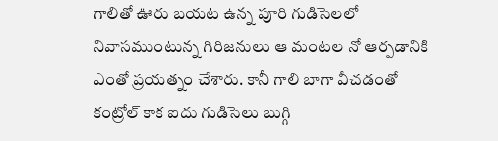గాలితో ఊరు బయట ఉన్న పూరి గుడిసెలలో నివాసముంటున్న గిరిజనులు ఆ మంటల నో ఆర్పడానికి ఎంతో ప్రయత్నం చేశారు. కానీ గాలి బాగా వీచడంతో కంట్రోల్ కాక ఐదు గుడిసెలు బుగ్గి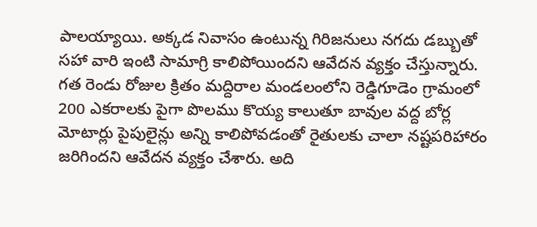పాలయ్యాయి. అక్కడ నివాసం ఉంటున్న గిరిజనులు నగదు డబ్బుతో సహా వారి ఇంటి సామాగ్రి కాలిపోయిందని ఆవేదన వ్యక్తం చేస్తున్నారు.
గత రెండు రోజుల క్రితం మద్దిరాల మండలంలోని రెడ్డిగూడెం గ్రామంలో 200 ఎకరాలకు పైగా పొలము కొయ్య కాలుతూ బావుల వద్ద బోర్ల మోటార్లు పైపులైన్లు అన్ని కాలిపోవడంతో రైతులకు చాలా నష్టపరిహారం జరిగిందని ఆవేదన వ్యక్తం చేశారు. అది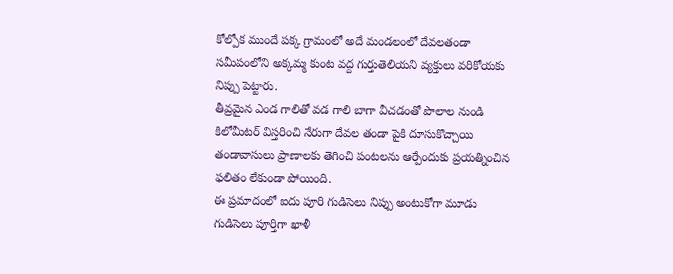కోల్పోక ముందే పక్క గ్రామంలో అదే మండలంలో దేవలతండా సమీపంలోని అక్కమ్మ కుంట వద్ద గుర్తుతెలియని వ్యక్తులు వరికోయకు నిప్పు పెట్టారు.
తీవ్రమైన ఎండ గాలితో వడ గాలి బాగా వీచడంతో పొలాల నుండి కిలోమీటర్ విస్తరించి నేరుగా దేవల తండా పైకి దూసుకొచ్చాయి తండావాసులు ప్రాణాలకు తెగించి పంటలను ఆర్పేందుకు ప్రయత్నించిన ఫలితం లేకుండా పోయింది.
ఈ ప్రమాదంలో ఐదు పూరి గుడిసెలు నిప్పు అంటుకోగా మూడు గుడిసెలు పూర్తిగా ఖాళీ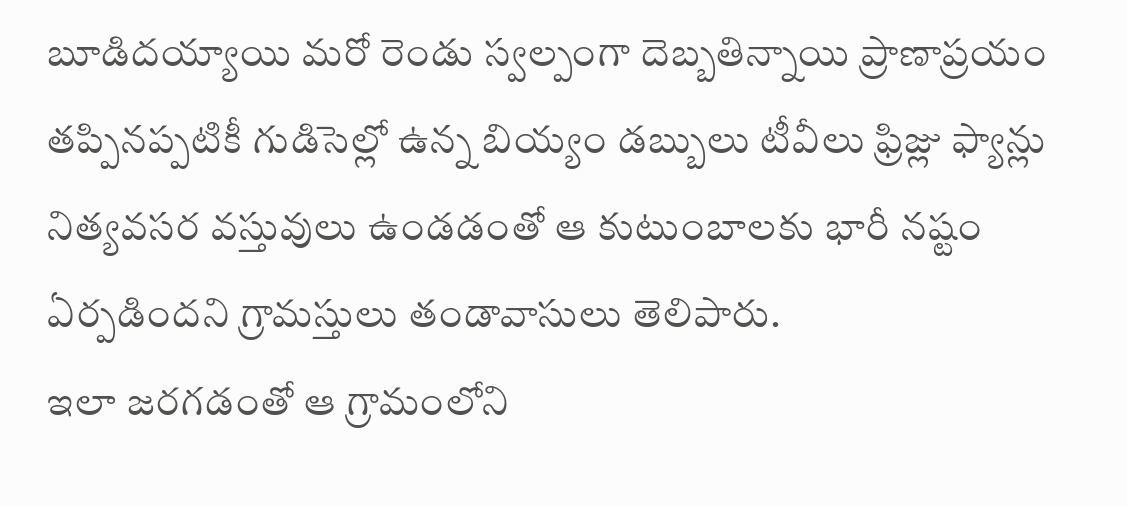బూడిదయ్యాయి మరో రెండు స్వల్పంగా దెబ్బతిన్నాయి ప్రాణాప్రయం తప్పినప్పటికీ గుడిసెల్లో ఉన్న బియ్యం డబ్బులు టీవీలు ఫ్రిజ్లు ఫ్యాన్లు నిత్యవసర వస్తువులు ఉండడంతో ఆ కుటుంబాలకు భారీ నష్టం ఏర్పడిందని గ్రామస్తులు తండావాసులు తెలిపారు.
ఇలా జరగడంతో ఆ గ్రామంలోని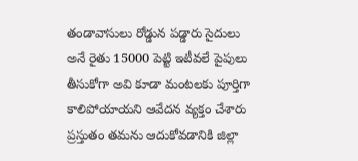తండావాసులు రోడ్డున పడ్డారు సైదులు అనే రైతు 15000 పెట్టి ఇటీవలే పైపులు తీసుకోగా అవి కూడా మంటలకు పూర్తిగా కాలిపోయాయని ఆవేదన వ్యక్తం చేశారు ప్రస్తుతం తమను ఆదుకోవడానికి జిల్లా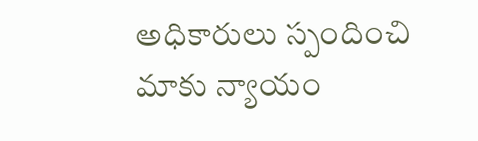అధికారులు స్పందించి మాకు న్యాయం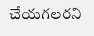చేయగలరని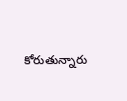కోరుతున్నారు